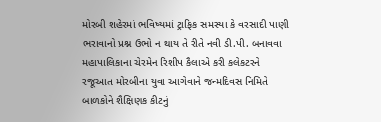મોરબી શહેરમાં ભવિષ્યમાં ટ્રાફિક સમસ્યા કે વરસાદી પાણી ભરાવાનો પ્રશ્ન ઉભો ન થાય તે રીતે નવી ડી.પી. બનાવવા મહાપાલિકાના ચેરમેન રિશીપ કૈલાએ કરી કલેકટરને રજૂઆત મોરબીના યુવા આગેવાને જન્મદિવસ નિમિતે બાળકોને શૈક્ષિણક કીટનું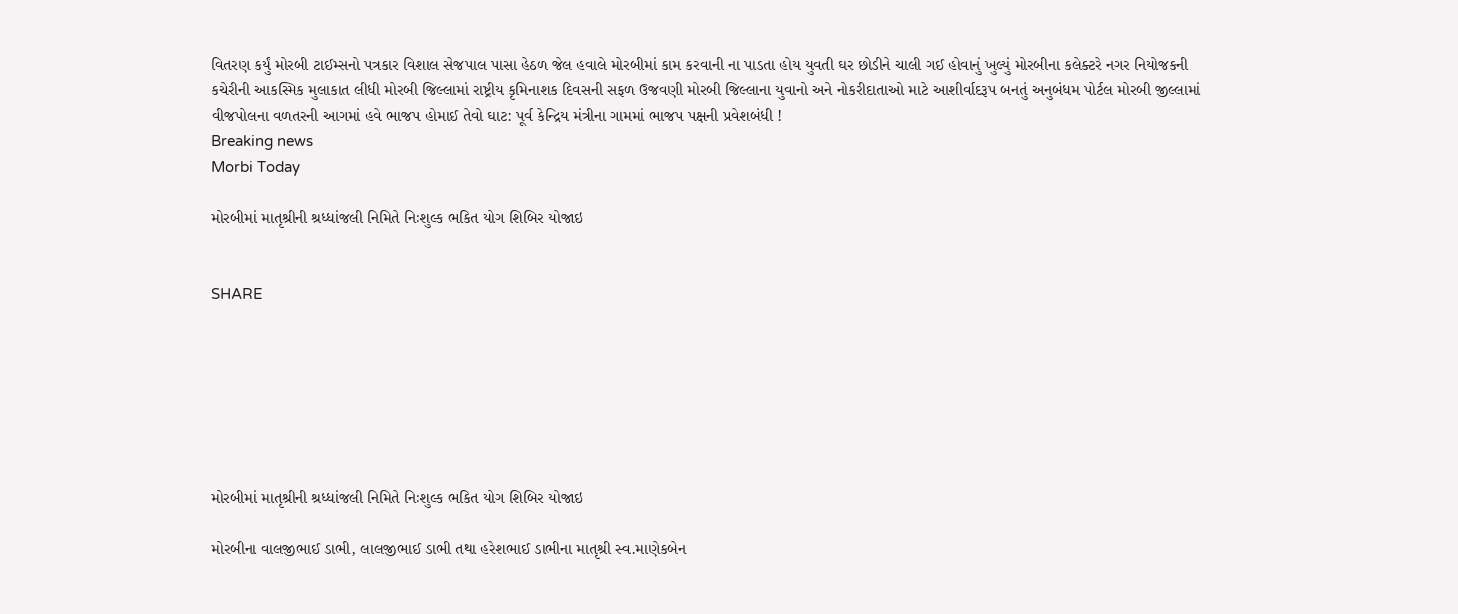વિતરણ કર્યું મોરબી ટાઈમ્સનો પત્રકાર વિશાલ સેજપાલ પાસા હેઠળ જેલ હવાલે મોરબીમાં કામ કરવાની ના પાડતા હોય યુવતી ઘર છોડીને ચાલી ગઈ હોવાનું ખુલ્યું મોરબીના કલેક્ટરે નગર નિયોજકની કચેરીની આકસ્મિક મુલાકાત લીધી મોરબી જિલ્લામાં રાષ્ટ્રીય કૃમિનાશક દિવસની સફળ ઉજવણી મોરબી જિલ્લાના યુવાનો અને નોકરીદાતાઓ માટે આશીર્વાદરૂપ બનતું અનુબંધમ પોર્ટલ મોરબી જીલ્લામાં વીજપોલના વળતરની આગમાં હવે ભાજપ હોમાઈ તેવો ઘાટ: પૂર્વ કેન્દ્રિય મંત્રીના ગામમાં ભાજપ પક્ષની પ્રવેશબંધી !
Breaking news
Morbi Today

મોરબીમાં માતૃશ્રીની શ્રધ્ધાંજલી નિમિતે નિઃશુલ્ક ભકિત યોગ શિબિર યોજાઇ


SHARE







મોરબીમાં માતૃશ્રીની શ્રધ્ધાંજલી નિમિતે નિઃશુલ્ક ભકિત યોગ શિબિર યોજાઇ

મોરબીના વાલજીભાઈ ડાભી, લાલજીભાઈ ડાભી તથા હરેશભાઈ ડાભીના માતૃશ્રી સ્વ.માણેકબેન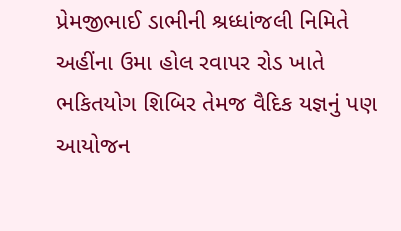પ્રેમજીભાઈ ડાભીની શ્રધ્ધાંજલી નિમિતે અહીંના ઉમા હોલ રવાપર રોડ ખાતે ભકિતયોગ શિબિર તેમજ વૈદિક યજ્ઞનું પણ આયોજન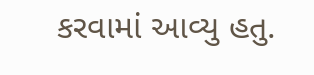કરવામાં આવ્યુ હતુ.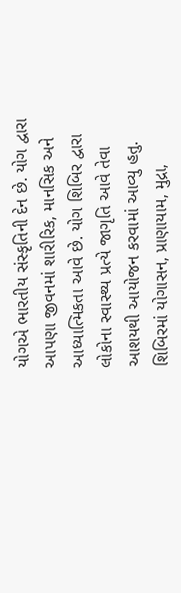યોગએ ભારતીય સંસ્કૃતિની દેન છે. યોગ દ્વારા આપણા જીવનમાં શારીરિક, માનસિક અને આધ્યાત્મિકતા આવે છે. યોગ શિબિર દ્વારા લોકોના સ્વાસ્થ્ય પ્રત્યે જાગૃતિ આવે તેવા આશયથી આયોજન કરવામાં આવ્યુ હતુ. શિબિરમાં યોગાસન, પ્રાણાયામ, મુદ્રા,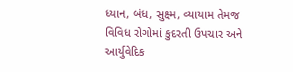ધ્યાન, બંધ, સુક્ષ્મ, વ્યાયામ તેમજ વિવિધ રોગોમાં કુદરતી ઉપચાર અને આર્યુવેદિક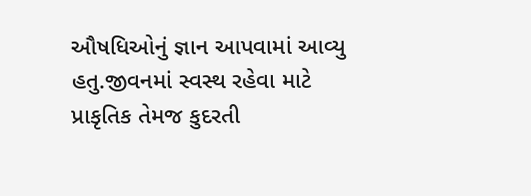ઔષધિઓનું જ્ઞાન આપવામાં આવ્યુ હતુ.જીવનમાં સ્વસ્થ રહેવા માટે પ્રાકૃતિક તેમજ કુદરતી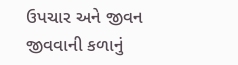ઉપચાર અને જીવન જીવવાની કળાનું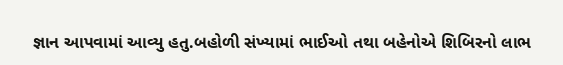જ્ઞાન આપવામાં આવ્યુ હતુ.બહોળી સંખ્યામાં ભાઈઓ તથા બહેનોએ શિબિરનો લાભ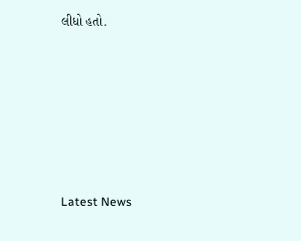લીધો હતો.






Latest News